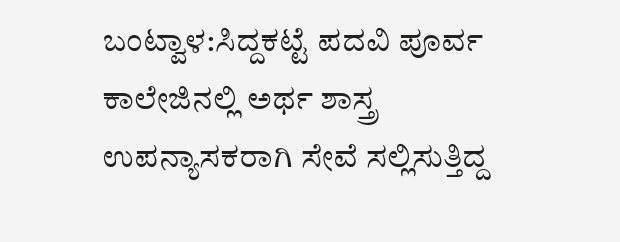ಬಂಟ್ವಾಳ:ಸಿದ್ದಕಟ್ಟೆ ಪದವಿ ಪೂರ್ವ ಕಾಲೇಜಿನಲ್ಲಿ ಅರ್ಥ ಶಾಸ್ತ್ರ ಉಪನ್ಯಾಸಕರಾಗಿ ಸೇವೆ ಸಲ್ಲಿಸುತ್ತಿದ್ದ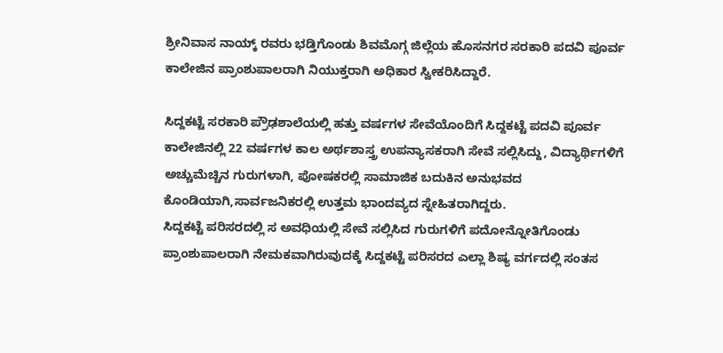ಶ್ರೀನಿವಾಸ ನಾಯ್ಕ್ ರವರು ಭಡ್ತಿಗೊಂಡು ಶಿವಮೊಗ್ಗ ಜಿಲ್ಲೆಯ ಹೊಸನಗರ ಸರಕಾರಿ ಪದವಿ ಪೂರ್ವ ಕಾಲೇಜಿನ ಪ್ರಾಂಶುಪಾಲರಾಗಿ ನಿಯುಕ್ತರಾಗಿ ಅಧಿಕಾರ ಸ್ವೀಕರಿಸಿದ್ದಾರೆ.

ಸಿದ್ದಕಟ್ಟೆ ಸರಕಾರಿ ಪ್ರೌಢಶಾಲೆಯಲ್ಲಿ ಹತ್ತು ವರ್ಷಗಳ ಸೇವೆಯೊಂದಿಗೆ ಸಿದ್ದಕಟ್ಟೆ ಪದವಿ ಪೂರ್ವ ಕಾಲೇಜಿನಲ್ಲಿ 22 ವರ್ಷಗಳ ಕಾಲ ಅರ್ಥಶಾಸ್ತ್ರ ಉಪನ್ಯಾಸಕರಾಗಿ ಸೇವೆ ಸಲ್ಲಿಸಿದ್ದು, ವಿದ್ಯಾರ್ಥಿಗಳಿಗೆ ಅಚ್ಚುಮೆಚ್ಚಿನ ಗುರುಗಳಾಗಿ, ಪೋಷಕರಲ್ಲಿ ಸಾಮಾಜಿಕ ಬದುಕಿನ ಅನುಭವದ ಕೊಂಡಿಯಾಗಿ,ಸಾರ್ವಜನಿಕರಲ್ಲಿ ಉತ್ತಮ ಭಾಂದವ್ಯದ ಸ್ನೇಹಿತರಾಗಿದ್ದರು.
ಸಿದ್ದಕಟ್ಟೆ ಪರಿಸರದಲ್ಲಿ ಸ ಅವಧಿಯಲ್ಲಿ ಸೇವೆ ಸಲ್ಲಿಸಿದ ಗುರುಗಳಿಗೆ ಪದೋನ್ನೋತಿಗೊಂಡು ಪ್ರಾಂಶುಪಾಲರಾಗಿ ನೇಮಕವಾಗಿರುವುದಕ್ಕೆ ಸಿದ್ದಕಟ್ಟೆ ಪರಿಸರದ ಎಲ್ಲಾ ಶಿಷ್ಯ ವರ್ಗದಲ್ಲಿ ಸಂತಸ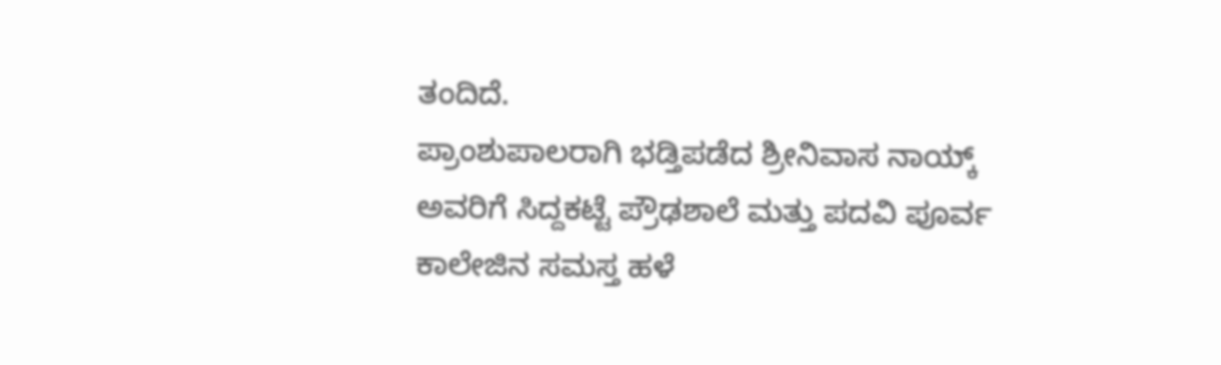ತಂದಿದೆ.
ಪ್ರಾಂಶುಪಾಲರಾಗಿ ಭಡ್ತಿಪಡೆದ ಶ್ರೀನಿವಾಸ ನಾಯ್ಕ್ ಅವರಿಗೆ ಸಿದ್ದಕಟ್ಟೆ ಪ್ರೌಢಶಾಲೆ ಮತ್ತು ಪದವಿ ಪೂರ್ವ ಕಾಲೇಜಿನ ಸಮಸ್ತ ಹಳೆ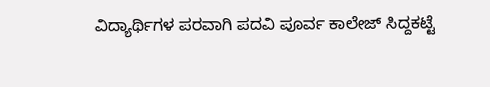ವಿದ್ಯಾರ್ಥಿಗಳ ಪರವಾಗಿ ಪದವಿ ಪೂರ್ವ ಕಾಲೇಜ್ ಸಿದ್ದಕಟ್ಟೆ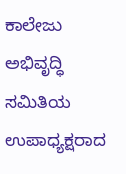ಕಾಲೇಜು ಅಭಿವೃದ್ಧಿ ಸಮಿತಿಯ ಉಪಾಧ್ಯಕ್ಷರಾದ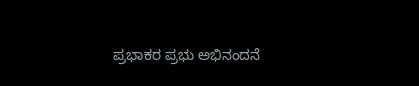ಪ್ರಭಾಕರ ಪ್ರಭು ಅಭಿನಂದನೆ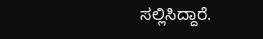ಸಲ್ಲಿಸಿದ್ದಾರೆ.